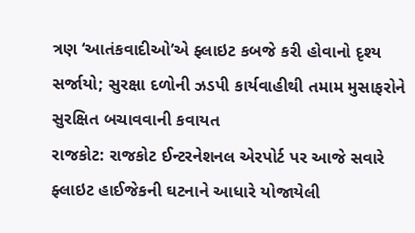ત્રણ ‘આતંકવાદીઓ’એ ફ્લાઇટ કબજે કરી હોવાનો દૃશ્ય સર્જાયો; સુરક્ષા દળોની ઝડપી કાર્યવાહીથી તમામ મુસાફરોને સુરક્ષિત બચાવવાની કવાયત
રાજકોટ: રાજકોટ ઈન્ટરનેશનલ એરપોર્ટ પર આજે સવારે ફ્લાઇટ હાઈજેકની ઘટનાને આધારે યોજાયેલી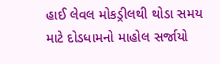હાઈ લેવલ મોકડ્રીલથી થોડા સમય માટે દોડધામનો માહોલ સર્જાયો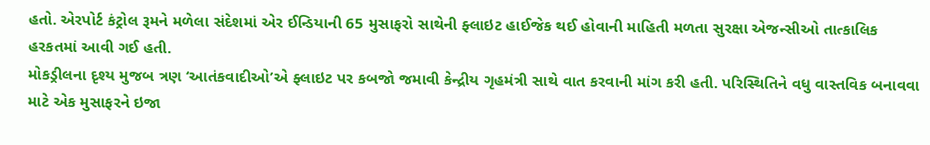હતો. એરપોર્ટ કંટ્રોલ રૂમને મળેલા સંદેશમાં એર ઈન્ડિયાની 65 મુસાફરો સાથેની ફ્લાઇટ હાઈજેક થઈ હોવાની માહિતી મળતા સુરક્ષા એજન્સીઓ તાત્કાલિક હરકતમાં આવી ગઈ હતી.
મોકડ્રીલના દૃશ્ય મુજબ ત્રણ ‘આતંકવાદીઓ’એ ફ્લાઇટ પર કબજો જમાવી કેન્દ્રીય ગૃહમંત્રી સાથે વાત કરવાની માંગ કરી હતી. પરિસ્થિતિને વધુ વાસ્તવિક બનાવવા માટે એક મુસાફરને ઇજા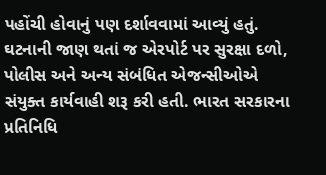પહોંચી હોવાનું પણ દર્શાવવામાં આવ્યું હતું.
ઘટનાની જાણ થતાં જ એરપોર્ટ પર સુરક્ષા દળો, પોલીસ અને અન્ય સંબંધિત એજન્સીઓએ સંયુક્ત કાર્યવાહી શરૂ કરી હતી. ભારત સરકારના પ્રતિનિધિ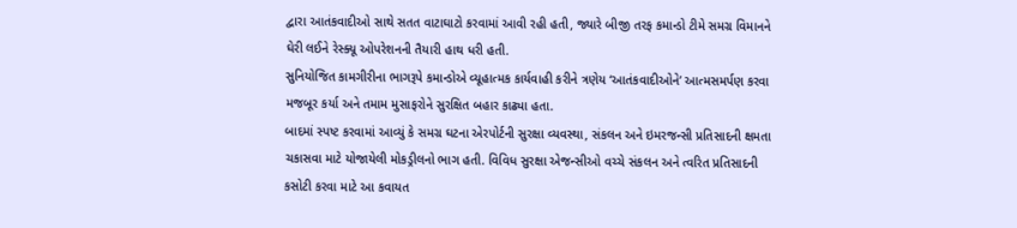દ્વારા આતંકવાદીઓ સાથે સતત વાટાઘાટો કરવામાં આવી રહી હતી, જ્યારે બીજી તરફ કમાન્ડો ટીમે સમગ્ર વિમાનને ઘેરી લઈને રેસ્ક્યૂ ઓપરેશનની તૈયારી હાથ ધરી હતી.
સુનિયોજિત કામગીરીના ભાગરૂપે કમાન્ડોએ વ્યૂહાત્મક કાર્યવાહી કરીને ત્રણેય ‘આતંકવાદીઓને’ આત્મસમર્પણ કરવા મજબૂર કર્યા અને તમામ મુસાફરોને સુરક્ષિત બહાર કાઢ્યા હતા.
બાદમાં સ્પષ્ટ કરવામાં આવ્યું કે સમગ્ર ઘટના એરપોર્ટની સુરક્ષા વ્યવસ્થા, સંકલન અને ઇમરજન્સી પ્રતિસાદની ક્ષમતા ચકાસવા માટે યોજાયેલી મોકડ્રીલનો ભાગ હતી. વિવિધ સુરક્ષા એજન્સીઓ વચ્ચે સંકલન અને ત્વરિત પ્રતિસાદની કસોટી કરવા માટે આ કવાયત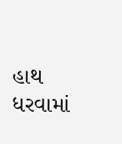હાથ ધરવામાં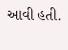આવી હતી.